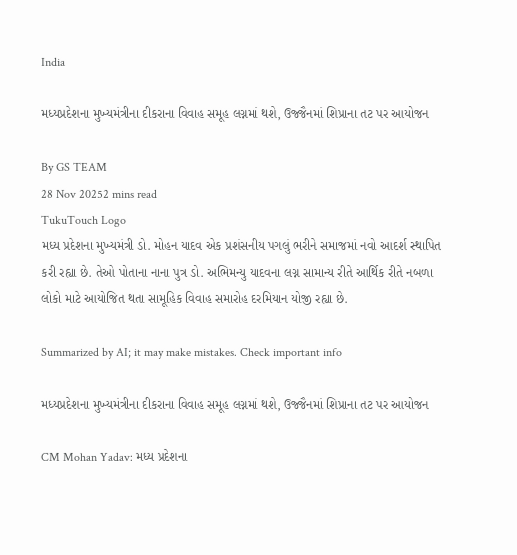India

મધ્યપ્રદેશના મુખ્યમંત્રીના દીકરાના વિવાહ સમૂહ લગ્નમાં થશે, ઉજ્જૈનમાં શિપ્રાના તટ પર આયોજન

By GS TEAM
28 Nov 20252 mins read
TukuTouch Logo
મધ્ય પ્રદેશના મુખ્યમંત્રી ડો. મોહન યાદવ એક પ્રશંસનીય પગલું ભરીને સમાજમાં નવો આદર્શ સ્થાપિત કરી રહ્યા છે. તેઓ પોતાના નાના પુત્ર ડો. અભિમન્યુ યાદવના લગ્ન સામાન્ય રીતે આર્થિક રીતે નબળા લોકો માટે આયોજિત થતા સામૂહિક વિવાહ સમારોહ દરમિયાન યોજી રહ્યા છે.

Summarized by AI; it may make mistakes. Check important info

મધ્યપ્રદેશના મુખ્યમંત્રીના દીકરાના વિવાહ સમૂહ લગ્નમાં થશે, ઉજ્જૈનમાં શિપ્રાના તટ પર આયોજન

CM Mohan Yadav: મધ્ય પ્રદેશના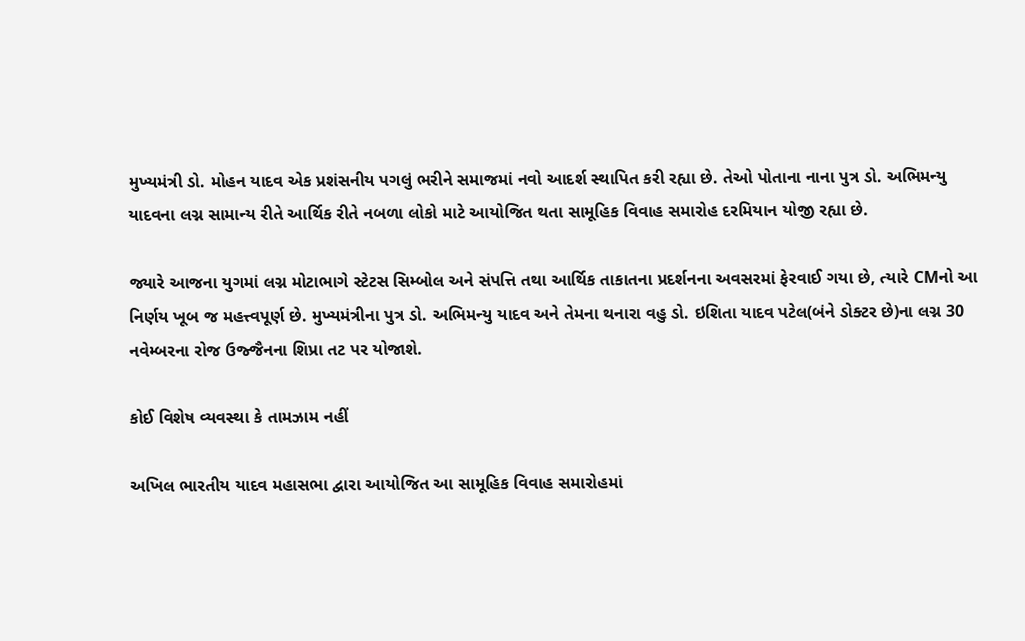મુખ્યમંત્રી ડો. મોહન યાદવ એક પ્રશંસનીય પગલું ભરીને સમાજમાં નવો આદર્શ સ્થાપિત કરી રહ્યા છે. તેઓ પોતાના નાના પુત્ર ડો. અભિમન્યુ યાદવના લગ્ન સામાન્ય રીતે આર્થિક રીતે નબળા લોકો માટે આયોજિત થતા સામૂહિક વિવાહ સમારોહ દરમિયાન યોજી રહ્યા છે.

જ્યારે આજના યુગમાં લગ્ન મોટાભાગે સ્ટેટસ સિમ્બોલ અને સંપત્તિ તથા આર્થિક તાકાતના પ્રદર્શનના અવસરમાં ફેરવાઈ ગયા છે, ત્યારે CMનો આ નિર્ણય ખૂબ જ મહત્ત્વપૂર્ણ છે. મુખ્યમંત્રીના પુત્ર ડો. અભિમન્યુ યાદવ અને તેમના થનારા વહુ ડો. ઇશિતા યાદવ પટેલ(બંને ડોક્ટર છે)ના લગ્ન 30 નવેમ્બરના રોજ ઉજ્જૈનના શિપ્રા તટ પર યોજાશે.

કોઈ વિશેષ વ્યવસ્થા કે તામઝામ નહીં

અખિલ ભારતીય યાદવ મહાસભા દ્વારા આયોજિત આ સામૂહિક વિવાહ સમારોહમાં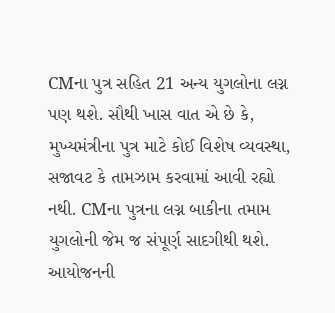CMના પુત્ર સહિત 21 અન્ય યુગલોના લગ્ન પણ થશે. સૌથી ખાસ વાત એ છે કે, મુખ્યમંત્રીના પુત્ર માટે કોઈ વિશેષ વ્યવસ્થા, સજાવટ કે તામઝામ કરવામાં આવી રહ્યો નથી. CMના પુત્રના લગ્ન બાકીના તમામ યુગલોની જેમ જ સંપૂર્ણ સાદગીથી થશે. આયોજનની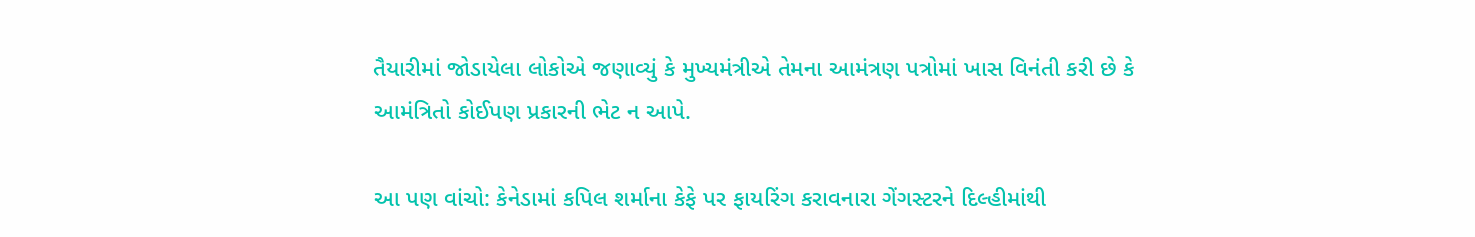તૈયારીમાં જોડાયેલા લોકોએ જણાવ્યું કે મુખ્યમંત્રીએ તેમના આમંત્રણ પત્રોમાં ખાસ વિનંતી કરી છે કે આમંત્રિતો કોઈપણ પ્રકારની ભેટ ન આપે.

આ પણ વાંચો: કેનેડામાં કપિલ શર્માના કેફે પર ફાયરિંગ કરાવનારા ગેંગસ્ટરને દિલ્હીમાંથી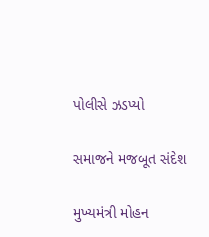પોલીસે ઝડપ્યો

સમાજને મજબૂત સંદેશ

મુખ્યમંત્રી મોહન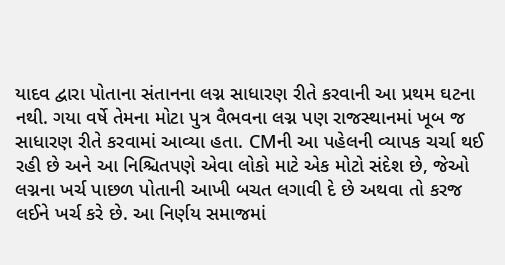યાદવ દ્વારા પોતાના સંતાનના લગ્ન સાધારણ રીતે કરવાની આ પ્રથમ ઘટના નથી. ગયા વર્ષે તેમના મોટા પુત્ર વૈભવના લગ્ન પણ રાજસ્થાનમાં ખૂબ જ સાધારણ રીતે કરવામાં આવ્યા હતા. CMની આ પહેલની વ્યાપક ચર્ચા થઈ રહી છે અને આ નિશ્ચિતપણે એવા લોકો માટે એક મોટો સંદેશ છે, જેઓ લગ્નના ખર્ચ પાછળ પોતાની આખી બચત લગાવી દે છે અથવા તો કરજ લઈને ખર્ચ કરે છે. આ નિર્ણય સમાજમાં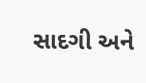સાદગી અને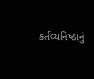કર્તવ્યનિષ્ઠાનું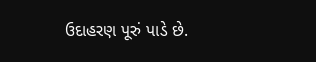ઉદાહરણ પૂરું પાડે છે.